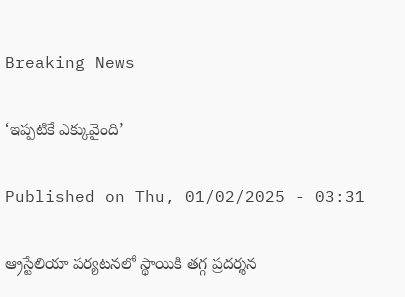Breaking News

‘ఇప్పటికే ఎక్కువైంది’

Published on Thu, 01/02/2025 - 03:31

ఆ్రస్టేలియా పర్యటనలో స్థాయికి తగ్గ ప్రదర్శన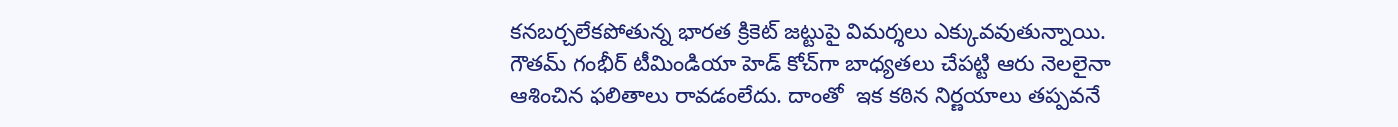కనబర్చలేకపోతున్న భారత క్రికెట్‌ జట్టుపై విమర్శలు ఎక్కువవుతున్నాయి. గౌతమ్‌ గంభీర్‌ టీమిండియా హెడ్‌ కోచ్‌గా బాధ్యతలు చేపట్టి ఆరు నెలలైనా ఆశించిన ఫలితాలు రావడంలేదు. దాంతో  ఇక కఠిన నిర్ణయాలు తప్పవనే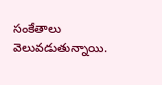సంకేతాలు వెలువడుతున్నాయి.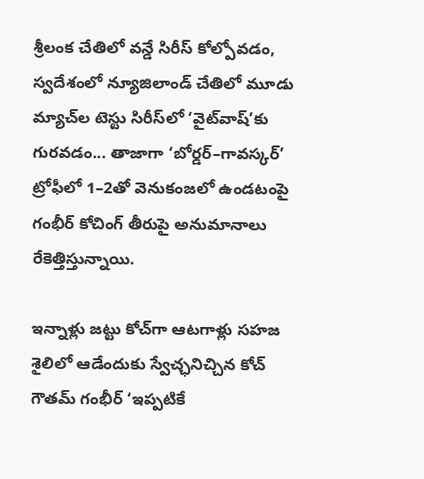శ్రీలంక చేతిలో వన్డే సిరీస్‌ కోల్పోవడం, స్వదేశంలో న్యూజిలాండ్‌ చేతిలో మూడు మ్యాచ్‌ల టెస్టు సిరీస్‌లో ‘వైట్‌వాష్’కు గురవడం... తాజాగా ‘బోర్డర్‌–గావస్కర్‌’ ట్రోఫీలో 1–2తో వెనుకంజలో ఉండటంపై గంభీర్‌ కోచింగ్‌ తీరుపై అనుమానాలు రేకెత్తిస్తున్నాయి.

ఇన్నాళ్లు జట్టు కోచ్‌గా ఆటగాళ్లు సహజ శైలిలో ఆడేందుకు స్వేచ్ఛనిచ్చిన కోచ్‌ గౌతమ్‌ గంభీర్‌ ‘ఇప్పటికే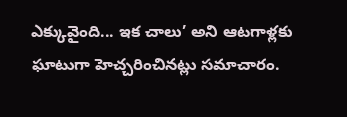ఎక్కువైంది... ఇక చాలు’ అని ఆటగాళ్లకు ఘాటుగా హెచ్చరించినట్లు సమాచారం.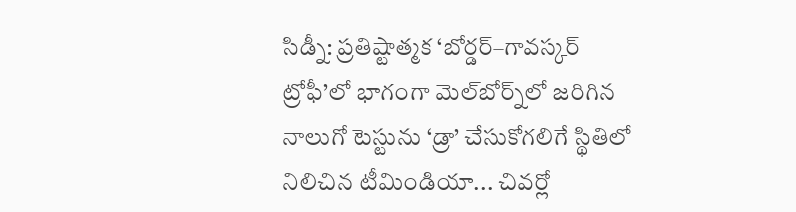సిడ్నీ: ప్రతిష్టాత్మక ‘బోర్డర్‌–గావస్కర్‌ ట్రోఫీ’లో భాగంగా మెల్‌బోర్న్‌లో జరిగిన నాలుగో టెస్టును ‘డ్రా’ చేసుకోగలిగే స్థితిలో నిలిచిన టీమిండియా... చివర్లో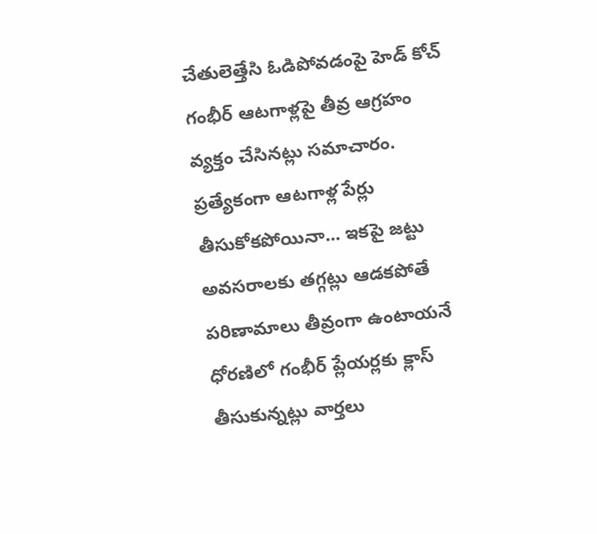చేతులెత్తేసి ఓడిపోవడంపై హెడ్‌ కోచ్‌ గంభీర్‌ ఆటగాళ్లపై తీవ్ర ఆగ్రహం వ్యక్తం చేసినట్లు సమాచారం. ప్రత్యేకంగా ఆటగాళ్ల పేర్లు తీసుకోకపోయినా... ఇకపై జట్టు అవసరాలకు తగ్గట్లు ఆడకపోతే పరిణామాలు తీవ్రంగా ఉంటాయనే ధోరణిలో గంభీర్‌ ప్లేయర్లకు క్లాస్‌ తీసుకున్నట్లు వార్తలు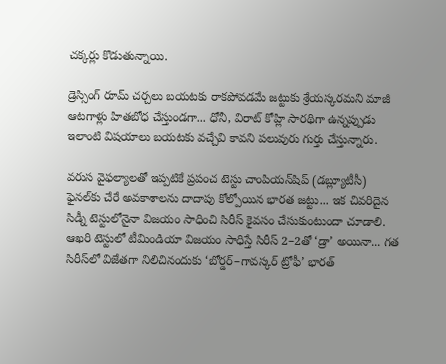చక్కర్లు కొడుతున్నాయి.

డ్రెస్సింగ్‌ రూమ్‌ చర్చలు బయటకు రాకపోవడమే జట్టుకు శ్రేయస్కరమని మాజీ ఆటగాళ్లు హితబోధ చేస్తుండగా... ధోనీ, విరాట్‌ కోహ్లి సారథిగా ఉన్నప్పుడు ఇలాంటి విషయాలు బయటకు వచ్చేవి కావని పలువురు గుర్తు చేస్తున్నారు.

వరుస వైఫల్యాలతో ఇప్పటికే ప్రపంచ టెస్టు చాంపియన్‌షిప్‌ (డబ్ల్యూటీసీ) ఫైనల్‌కు చేరే అవకాశాలను దాదాపు కోల్పోయిన భారత జట్టు... ఇక చివరిదైన సిడ్నీ టెస్టులోనైనా విజయం సాధించి సిరీస్‌ కైవసం చేసుకుంటుందా చూడాలి. ఆఖరి టెస్టులో టీమిండియా విజయం సాధిస్తే సిరీస్‌ 2–2తో ‘డ్రా’ అయినా... గత సిరీస్‌లో విజేతగా నిలిచినందుకు ‘బోర్డర్‌–గావస్కర్‌ ట్రోఫీ’ భారత్‌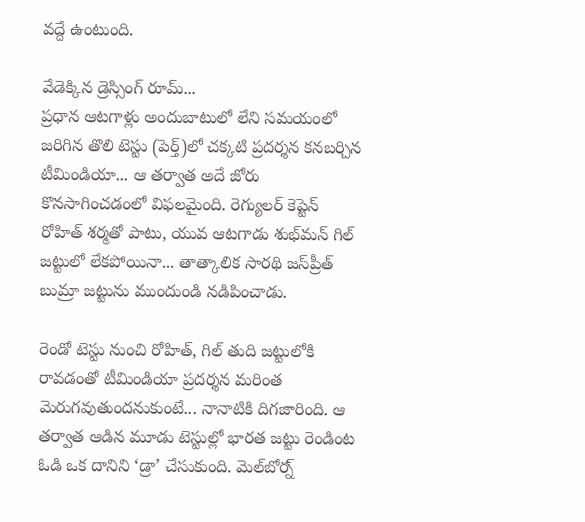వద్దే ఉంటుంది.

వేడెక్కిన డ్రెస్సింగ్‌ రూమ్‌...
ప్రధాన ఆటగాళ్లు అందుబాటులో లేని సమయంలో జరిగిన తొలి టెస్టు (పెర్త్‌)లో చక్కటి ప్రదర్శన కనబర్చిన టీమిండియా... ఆ తర్వాత అదే జోరు కొనసాగించడంలో విఫలమైంది. రెగ్యులర్‌ కెప్టెన్    రోహిత్‌ శర్మతో పాటు, యువ ఆటగాడు శుభ్‌మన్‌ గిల్‌ జట్టులో లేకపోయినా... తాత్కాలిక సారథి జస్‌ప్రీత్‌ బుమ్రా జట్టును ముందుండి నడిపించాడు.

రెండో టెస్టు నుంచి రోహిత్, గిల్‌ తుది జట్టులోకి రావడంతో టీమిండియా ప్రదర్శన మరింత మెరుగవుతుందనుకుంటే... నానాటికి దిగజారింది. ఆ తర్వాత ఆడిన మూడు టెస్టుల్లో భారత జట్టు రెండింట ఓడి ఒక దానిని ‘డ్రా’ చేసుకుంది. మెల్‌బోర్న్‌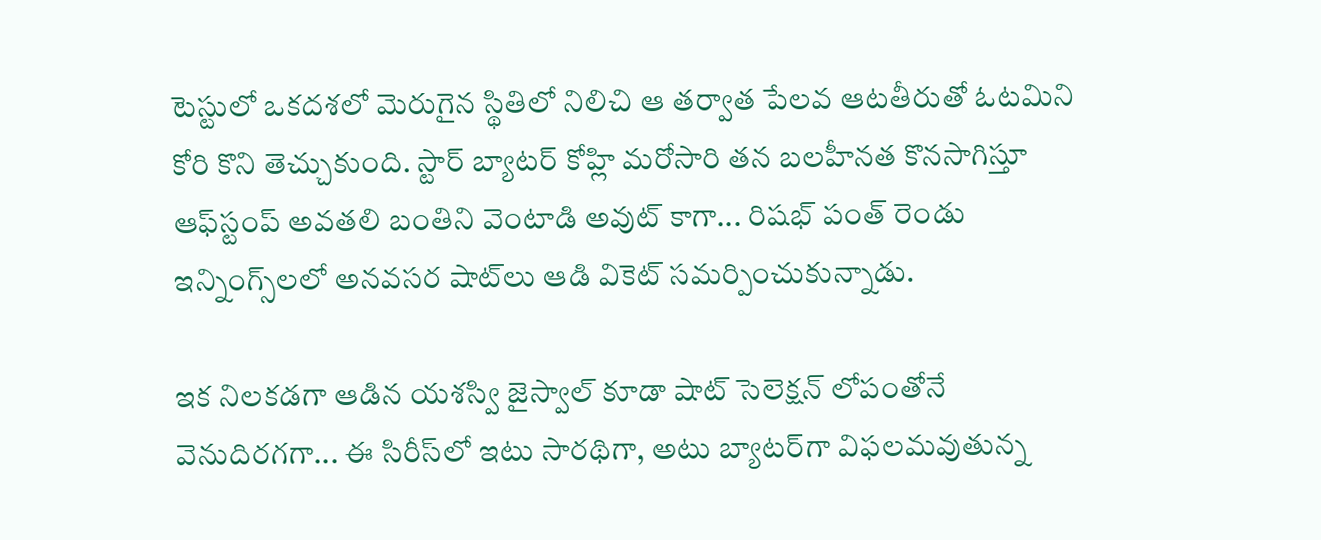టెస్టులో ఒకదశలో మెరుగైన స్థితిలో నిలిచి ఆ తర్వాత పేలవ ఆటతీరుతో ఓటమిని కోరి కొని తెచ్చుకుంది. స్టార్‌ బ్యాటర్‌ కోహ్లి మరోసారి తన బలహీనత కొనసాగిస్తూ ఆఫ్‌స్టంప్‌ అవతలి బంతిని వెంటాడి అవుట్‌ కాగా... రిషభ్‌ పంత్‌ రెండు ఇన్నింగ్స్‌లలో అనవసర షాట్‌లు ఆడి వికెట్‌ సమర్పించుకున్నాడు.

ఇక నిలకడగా ఆడిన యశస్వి జైస్వాల్‌ కూడా షాట్‌ సెలెక్షన్‌ లోపంతోనే వెనుదిరగగా... ఈ సిరీస్‌లో ఇటు సారథిగా, అటు బ్యాటర్‌గా విఫలమవుతున్న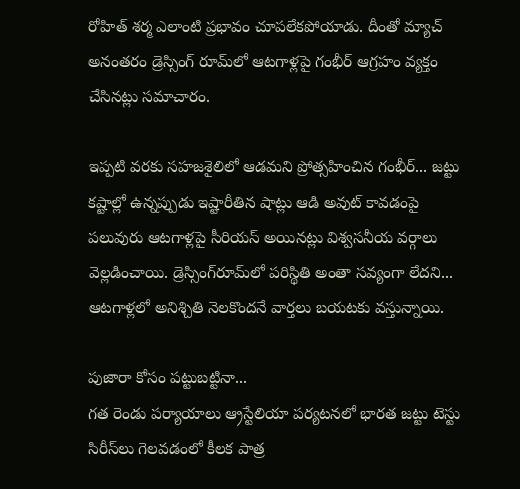రోహిత్‌ శర్మ ఎలాంటి ప్రభావం చూపలేకపోయాడు. దీంతో మ్యాచ్‌ అనంతరం డ్రెస్సింగ్‌ రూమ్‌లో ఆటగాళ్లపై గంభీర్‌ ఆగ్రహం వ్యక్తం చేసినట్లు సమాచారం.

ఇప్పటి వరకు సహజశైలిలో ఆడమని ప్రోత్సహించిన గంభీర్‌... జట్టు కష్టాల్లో ఉన్నప్పుడు ఇష్టారీతిన షాట్లు ఆడి అవుట్‌ కావడంపై పలువురు ఆటగాళ్లపై సీరియస్‌ అయినట్లు విశ్వసనీయ వర్గాలు వెల్లడించాయి. డ్రెస్సింగ్‌రూమ్‌లో పరిస్థితి అంతా సవ్యంగా లేదని... ఆటగాళ్లలో అనిశ్చితి నెలకొందనే వార్తలు బయటకు వస్తున్నాయి.

పుజారా కోసం పట్టుబట్టినా...
గత రెండు పర్యాయాలు ఆ్రస్టేలియా పర్యటనలో భారత జట్టు టెస్టు సిరీస్‌లు గెలవడంలో కీలక పాత్ర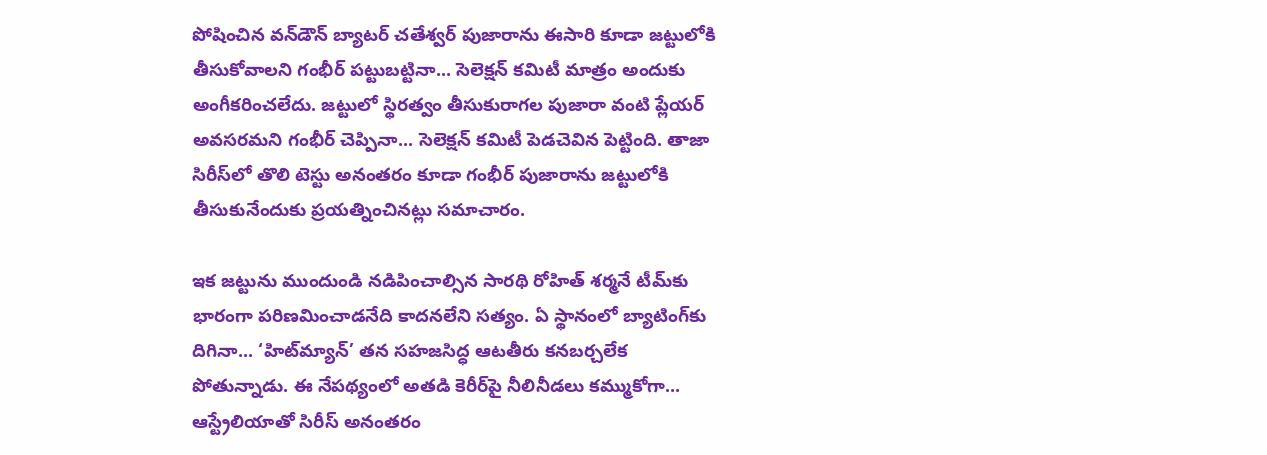పోషించిన వన్‌డౌన్‌ బ్యాటర్‌ చతేశ్వర్‌ పుజారాను ఈసారి కూడా జట్టులోకి తీసుకోవాలని గంభీర్‌ పట్టుబట్టినా... సెలెక్షన్‌ కమిటీ మాత్రం అందుకు అంగీకరించలేదు. జట్టులో స్థిరత్వం తీసుకురాగల పుజారా వంటి ప్లేయర్‌ అవసరమని గంభీర్‌ చెప్పినా... సెలెక్షన్‌ కమిటీ పెడచెవిన పెట్టింది. తాజా సిరీస్‌లో తొలి టెస్టు అనంతరం కూడా గంభీర్‌ పుజారాను జట్టులోకి తీసుకునేందుకు ప్రయత్నించినట్లు సమాచారం.

ఇక జట్టును ముందుండి నడిపించాల్సిన సారథి రోహిత్‌ శర్మనే టీమ్‌కు భారంగా పరిణమించాడనేది కాదనలేని సత్యం. ఏ స్థానంలో బ్యాటింగ్‌కు దిగినా... ‘హిట్‌మ్యాన్‌’ తన సహజసిద్ధ ఆటతీరు కనబర్చలేక పోతున్నాడు. ఈ నేపథ్యంలో అతడి కెరీర్‌పై నీలినీడలు కమ్ముకోగా... ఆస్ట్రేలియాతో సిరీస్‌ అనంతరం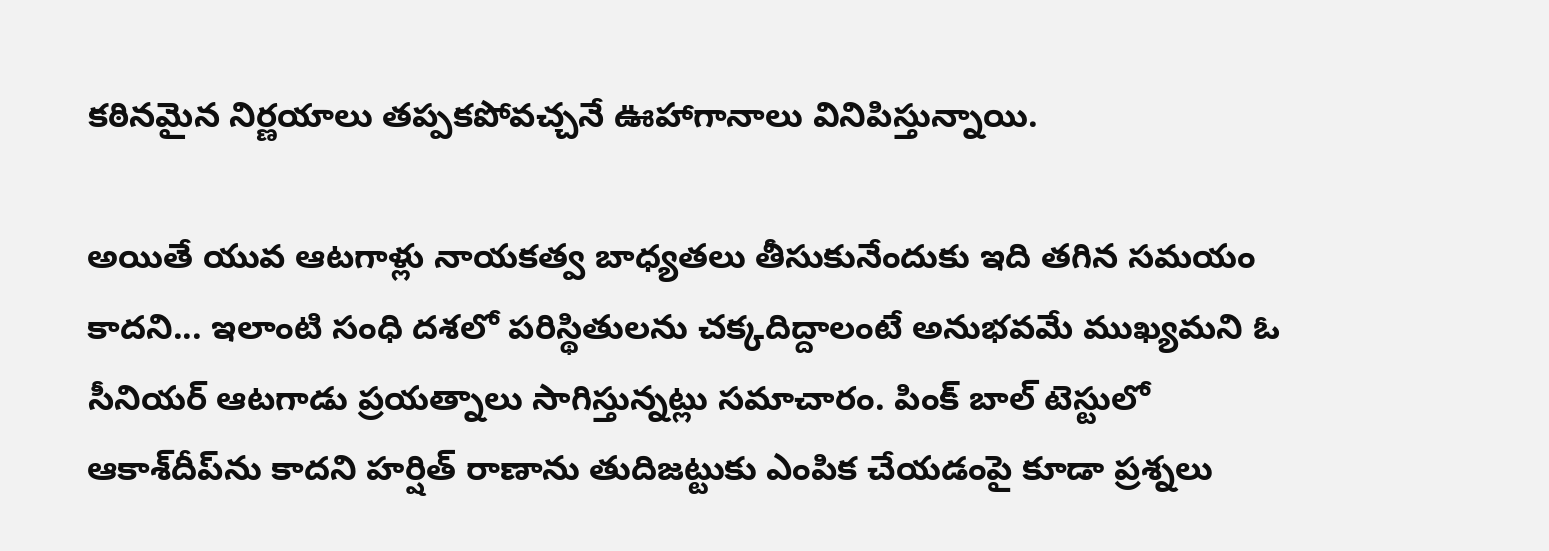కఠినమైన నిర్ణయాలు తప్పకపోవచ్చనే ఊహాగానాలు వినిపిస్తున్నాయి.

అయితే యువ ఆటగాళ్లు నాయకత్వ బాధ్యతలు తీసుకునేందుకు ఇది తగిన సమయం కాదని... ఇలాంటి సంధి దశలో పరిస్థితులను చక్కదిద్దాలంటే అనుభవమే ముఖ్యమని ఓ సీనియర్‌ ఆటగాడు ప్రయత్నాలు సాగిస్తున్నట్లు సమాచారం. పింక్‌ బాల్‌ టెస్టులో ఆకాశ్‌దీప్‌ను కాదని హర్షిత్‌ రాణాను తుదిజట్టుకు ఎంపిక చేయడంపై కూడా ప్రశ్నలు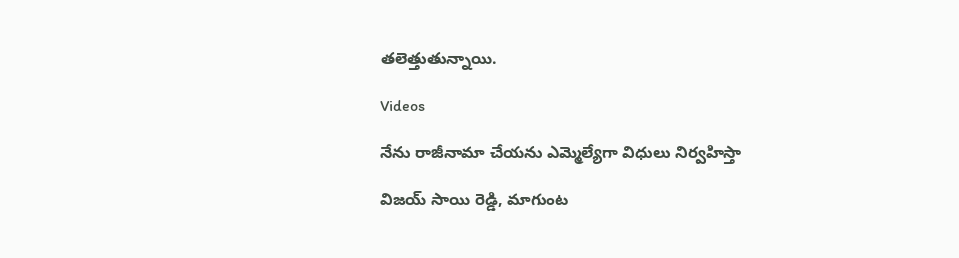తలెత్తుతున్నాయి.

Videos

నేను రాజీనామా చేయను ఎమ్మెల్యేగా విధులు నిర్వహిస్తా

విజయ్ సాయి రెడ్డి, మాగుంట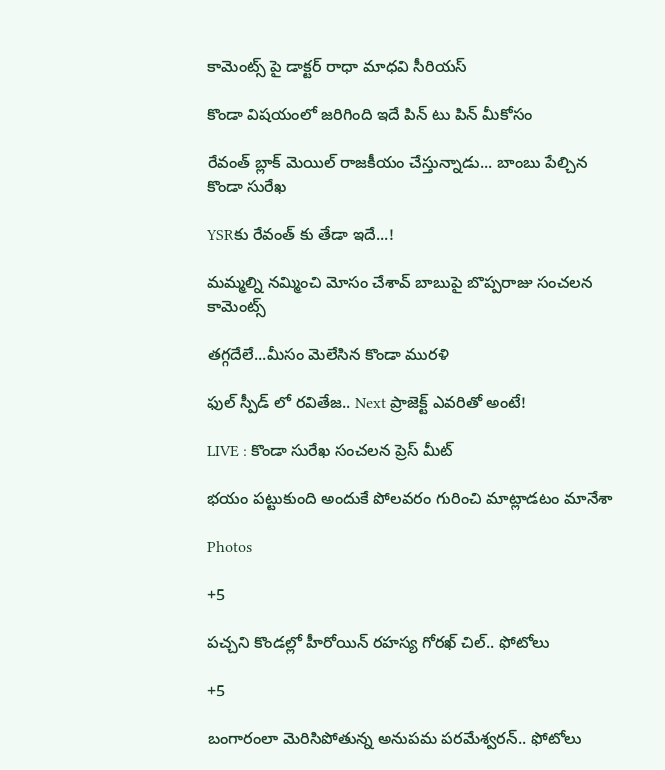కామెంట్స్ పై డాక్టర్ రాధా మాధవి సీరియస్

కొండా విషయంలో జరిగింది ఇదే పిన్ టు పిన్ మీకోసం

రేవంత్ బ్లాక్ మెయిల్ రాజకీయం చేస్తున్నాడు... బాంబు పేల్చిన కొండా సురేఖ

YSRకు రేవంత్ కు తేడా ఇదే...!

మమ్మల్ని నమ్మించి మోసం చేశావ్ బాబుపై బొప్పరాజు సంచలన కామెంట్స్

తగ్గదేలే...మీసం మెలేసిన కొండా మురళి

ఫుల్ స్పీడ్ లో రవితేజ.. Next ప్రాజెక్ట్ ఎవరితో అంటే!

LIVE : కొండా సురేఖ సంచలన ప్రెస్ మీట్

భయం పట్టుకుంది అందుకే పోలవరం గురించి మాట్లాడటం మానేశా

Photos

+5

పచ్చని కొండల్లో హీరోయిన్ రహస్య గోరఖ్ చిల్.. ఫోటోలు

+5

బంగారంలా మెరిసిపోతున్న అనుపమ పరమేశ్వరన్.. ఫోటోలు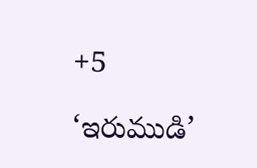+5

‘ఇరుముడి’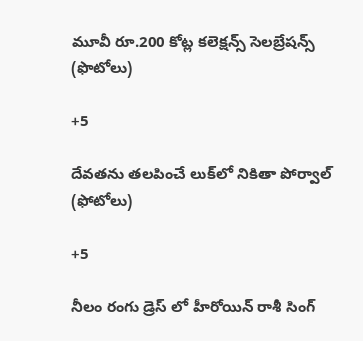మూవీ రూ.200 కోట్ల కలెక్షన్స్ సెలబ్రేషన్స్ (ఫొటోలు)

+5

దేవతను తలపించే లుక్‌లో నికితా పోర్వాల్‌ (ఫోటోలు)

+5

నీలం రంగు డ్రెస్ లో హీరోయిన్ రాశీ సింగ్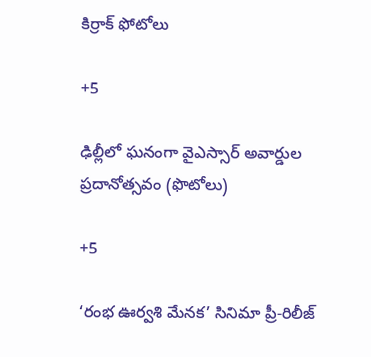కిర్రాక్ ఫోటోలు

+5

ఢిల్లీలో ఘనంగా వైఎస్సార్‌ అవార్డుల ప్రదానోత్సవం (ఫొటోలు)

+5

‘రంభ ఊర్వశి మేనక’ సినిమా ప్రీ-రిలీజ్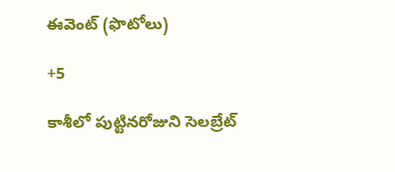ఈవెంట్‌ (ఫొటోలు)

+5

కాశీలో పుట్టినరోజుని సెలబ్రేట్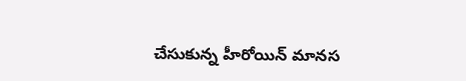చేసుకున్న హీరోయిన్ మానస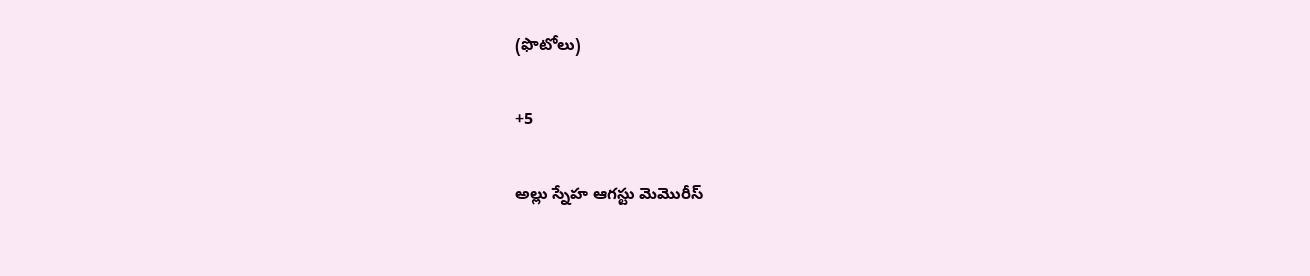(ఫొటోలు)

+5

అల్లు స్నేహ ఆగస్టు మెమొరీస్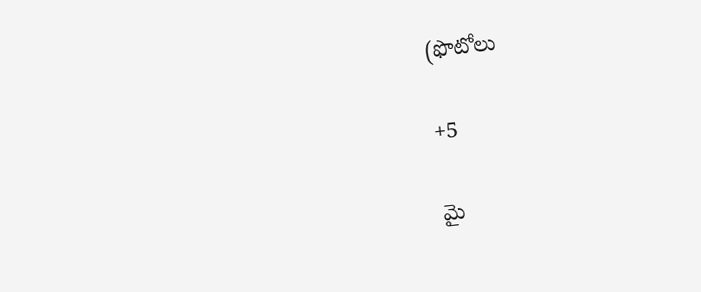(ఫొటోలు

+5

మై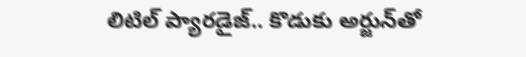లిటిల్ ప్యారడైజ్‌.. కొడుకు అర్జున్‌తో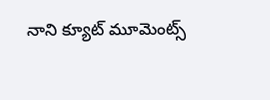నాని క్యూట్ మూమెంట్స్‌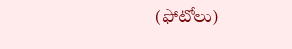(ఫోటోలు)